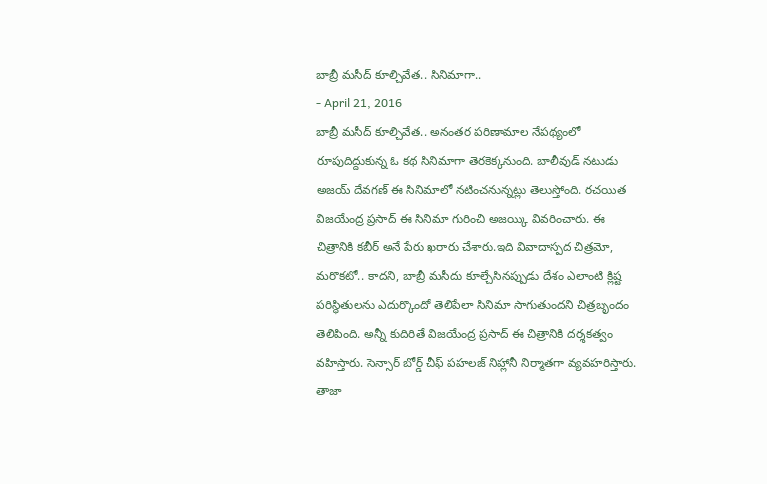బాబ్రీ మసీద్ కూల్చివేత.. సినిమాగా..
- April 21, 2016
బాబ్రీ మసీద్ కూల్చివేత.. అనంతర పరిణామాల నేపథ్యంలో రూపుదిద్దుకున్న ఓ కథ సినిమాగా తెరకెక్కనుంది. బాలీవుడ్ నటుడు అజయ్ దేవగణ్ ఈ సినిమాలో నటించనున్నట్లు తెలుస్తోంది. రచయిత విజయేంద్ర ప్రసాద్ ఈ సినిమా గురించి అజయ్కి వివరించారు. ఈ చిత్రానికి కబీర్ అనే పేరు ఖరారు చేశారు.ఇది వివాదాస్పద చిత్రమో, మరొకటో.. కాదని, బాబ్రీ మసీదు కూల్చేసినప్పుడు దేశం ఎలాంటి క్లిష్ట పరిస్థితులను ఎదుర్కొందో తెలిపేలా సినిమా సాగుతుందని చిత్రబృందం తెలిపింది. అన్నీ కుదిరితే విజయేంద్ర ప్రసాద్ ఈ చిత్రానికి దర్శకత్వం వహిస్తారు. సెన్సార్ బోర్డ్ చీఫ్ పహలజ్ నిహ్లానీ నిర్మాతగా వ్యవహరిస్తారు.
తాజా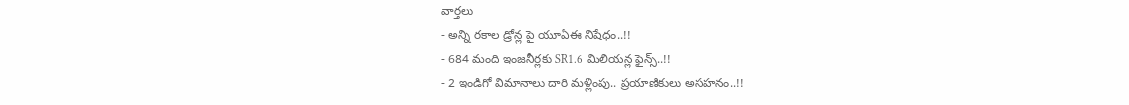వార్తలు
- అన్ని రకాల డ్రోన్ల పై యూఏఈ నిషేధం..!!
- 684 మంది ఇంజనీర్లకు SR1.6 మిలియన్ల ఫైన్స్..!!
- 2 ఇండిగో విమానాలు దారి మళ్లింపు.. ప్రయాణికులు అసహనం..!!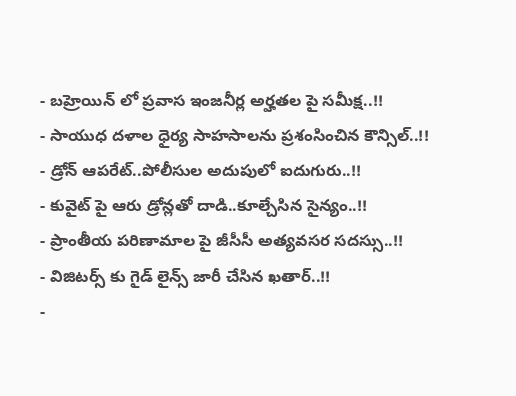- బహ్రెయిన్ లో ప్రవాస ఇంజనీర్ల అర్హతల పై సమీక్ష..!!
- సాయుధ దళాల ధైర్య సాహసాలను ప్రశంసించిన కౌన్సిల్..!!
- డ్రోన్ ఆపరేట్..పోలీసుల అదుపులో ఐదుగురు..!!
- కువైట్ పై ఆరు డ్రోన్లతో దాడి..కూల్చేసిన సైన్యం..!!
- ప్రాంతీయ పరిణామాల పై జీసీసీ అత్యవసర సదస్సు..!!
- విజిటర్స్ కు గైడ్ లైన్స్ జారీ చేసిన ఖతార్..!!
-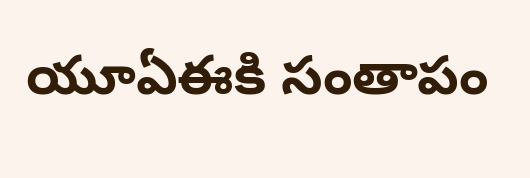యూఏఈకి సంతాపం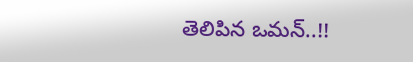తెలిపిన ఒమన్..!!